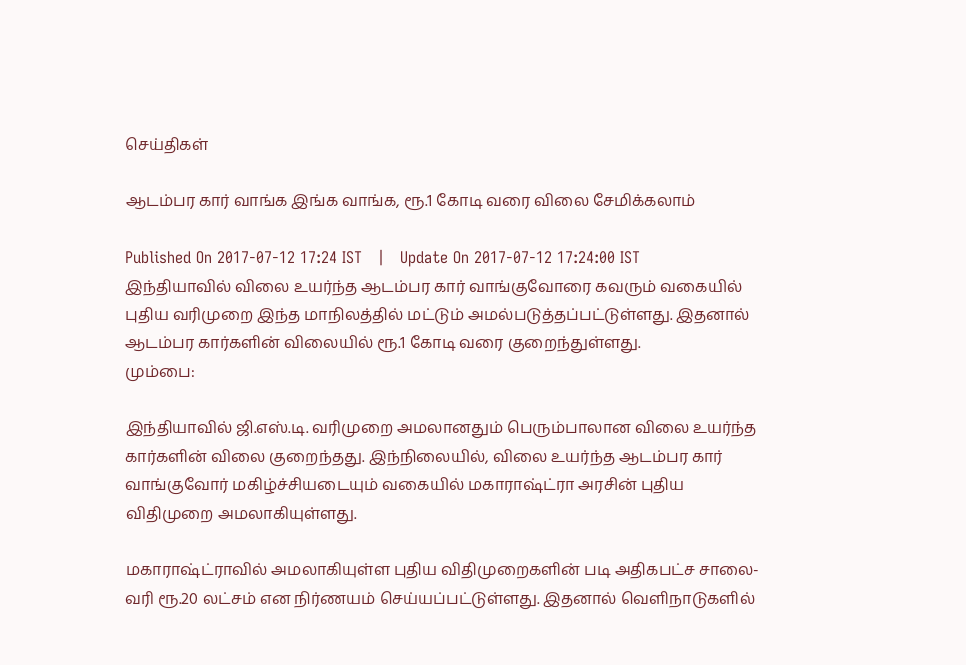செய்திகள்

ஆடம்பர கார் வாங்க இங்க வாங்க, ரூ.1 கோடி வரை விலை சேமிக்கலாம்

Published On 2017-07-12 17:24 IST   |   Update On 2017-07-12 17:24:00 IST
இந்தியாவில் விலை உயர்ந்த ஆடம்பர கார் வாங்குவோரை கவரும் வகையில் புதிய வரிமுறை இந்த மாநிலத்தில் மட்டும் அமல்படுத்தப்பட்டுள்ளது. இதனால் ஆடம்பர கார்களின் விலையில் ரூ.1 கோடி வரை குறைந்துள்ளது.
மும்பை:

இந்தியாவில் ஜி.எஸ்.டி. வரிமுறை அமலானதும் பெரும்பாலான விலை உயர்ந்த கார்களின் விலை குறைந்தது. இந்நிலையில், விலை உயர்ந்த ஆடம்பர கார் வாங்குவோர் மகிழ்ச்சியடையும் வகையில் மகாராஷ்ட்ரா அரசின் புதிய விதிமுறை அமலாகியுள்ளது.

மகாராஷ்ட்ராவில் அமலாகியுள்ள புதிய விதிமுறைகளின் படி அதிகபட்ச சாலை-வரி ரூ.20 லட்சம் என நிர்ணயம் செய்யப்பட்டுள்ளது. இதனால் வெளிநாடுகளில்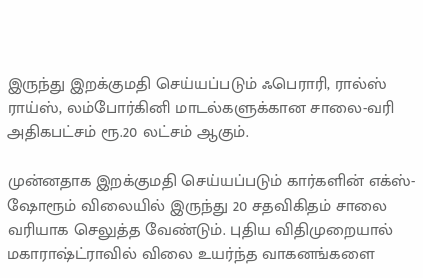இருந்து இறக்குமதி செய்யப்படும் ஃபெராரி, ரால்ஸ் ராய்ஸ், லம்போர்கினி மாடல்களுக்கான சாலை-வரி அதிகபட்சம் ரூ.20 லட்சம் ஆகும்.

முன்னதாக இறக்குமதி செய்யப்படும் கார்களின் எக்ஸ்-ஷோரூம் விலையில் இருந்து 20 சதவிகிதம் சாலை வரியாக செலுத்த வேண்டும். புதிய விதிமுறையால் மகாராஷ்ட்ராவில் விலை உயர்ந்த வாகனங்களை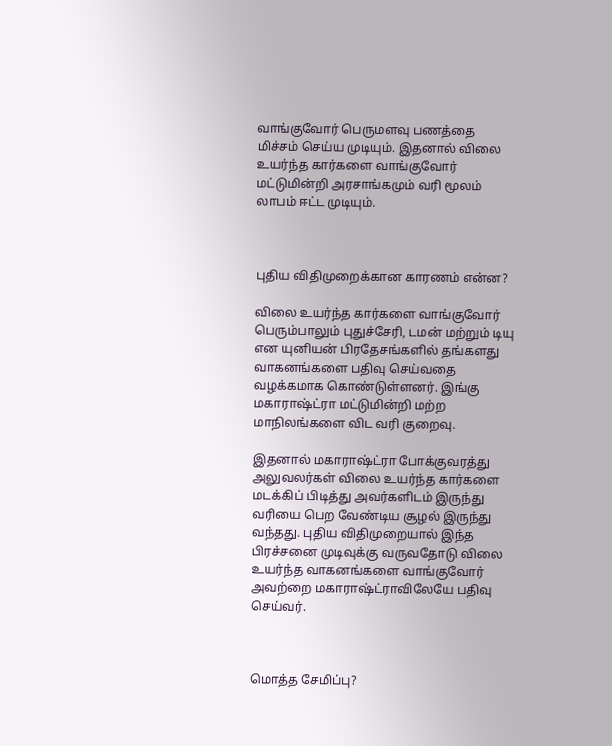வாங்குவோர் பெருமளவு பணத்தை மிச்சம் செய்ய முடியும். இதனால் விலை உயர்ந்த கார்களை வாங்குவோர் மட்டுமின்றி அரசாங்கமும் வரி மூலம் லாபம் ஈட்ட முடியும்.



புதிய விதிமுறைக்கான காரணம் என்ன?

விலை உயர்ந்த கார்களை வாங்குவோர் பெரும்பாலும் புதுச்சேரி, டமன் மற்றும் டியு என யுனியன் பிரதேசங்களில் தங்களது வாகனங்களை பதிவு செய்வதை வழக்கமாக கொண்டுள்ளனர். இங்கு மகாராஷ்ட்ரா மட்டுமின்றி மற்ற மாநிலங்களை விட வரி குறைவு.

இதனால் மகாராஷ்ட்ரா போக்குவரத்து அலுவலர்கள் விலை உயர்ந்த கார்களை மடக்கிப் பிடித்து அவர்களிடம் இருந்து வரியை பெற வேண்டிய சூழல் இருந்து வந்தது. புதிய விதிமுறையால் இந்த பிரச்சனை முடிவுக்கு வருவதோடு விலை உயர்ந்த வாகனங்களை வாங்குவோர் அவற்றை மகாராஷ்ட்ராவிலேயே பதிவு செய்வர்.



மொத்த சேமிப்பு?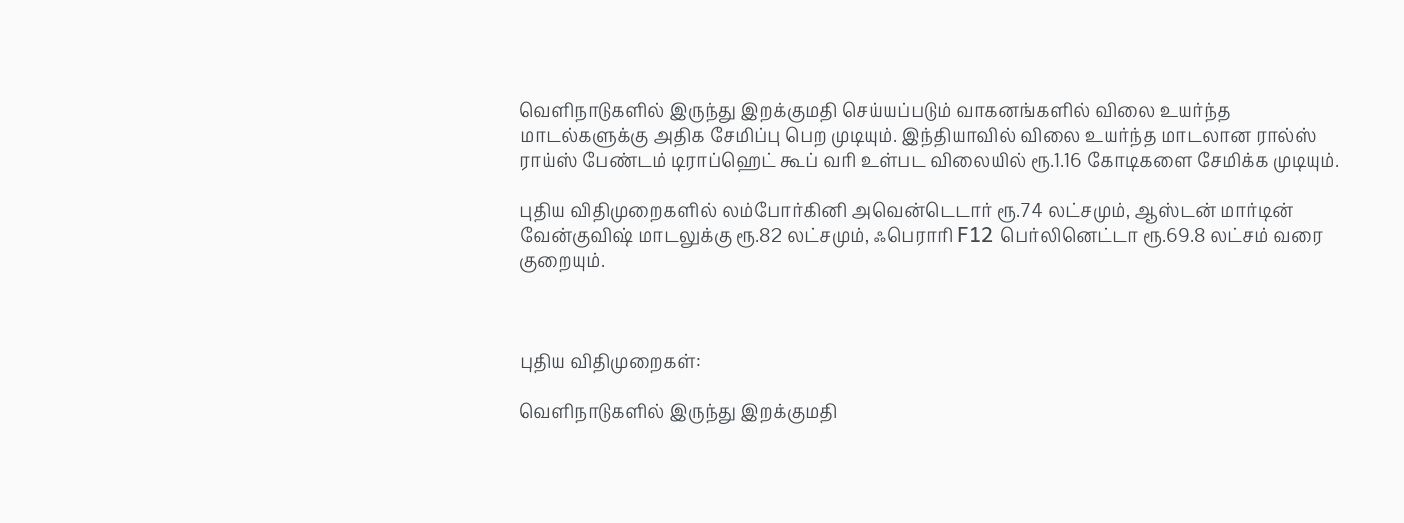வெளிநாடுகளில் இருந்து இறக்குமதி செய்யப்படும் வாகனங்களில் விலை உயர்ந்த மாடல்களுக்கு அதிக சேமிப்பு பெற முடியும். இந்தியாவில் விலை உயர்ந்த மாடலான ரால்ஸ் ராய்ஸ் பேண்டம் டிராப்ஹெட் கூப் வரி உள்பட விலையில் ரூ.1.16 கோடிகளை சேமிக்க முடியும்.

புதிய விதிமுறைகளில் லம்போர்கினி அவென்டெடார் ரூ.74 லட்சமும், ஆஸ்டன் மார்டின் வேன்குவிஷ் மாடலுக்கு ரூ.82 லட்சமும், ஃபெராரி F12 பெர்லினெட்டா ரூ.69.8 லட்சம் வரை குறையும்.



புதிய விதிமுறைகள்:

வெளிநாடுகளில் இருந்து இறக்குமதி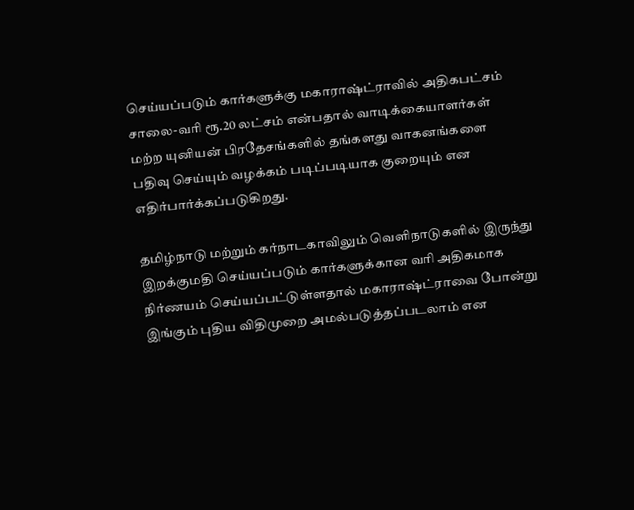செய்யப்படும் கார்களுக்கு மகாராஷ்ட்ராவில் அதிகபட்சம் சாலை-வரி ரூ.20 லட்சம் என்பதால் வாடிக்கையாளர்கள் மற்ற யுனியன் பிரதேசங்களில் தங்களது வாகனங்களை பதிவு செய்யும் வழக்கம் படிப்படியாக குறையும் என எதிர்பார்க்கப்படுகிறது.

தமிழ்நாடு மற்றும் கர்நாடகாவிலும் வெளிநாடுகளில் இருந்து இறக்குமதி செய்யப்படும் கார்களுக்கான வரி அதிகமாக நிர்ணயம் செய்யப்பட்டுள்ளதால் மகாராஷ்ட்ராவை போன்று இங்கும் புதிய விதிமுறை அமல்படுத்தப்படலாம் என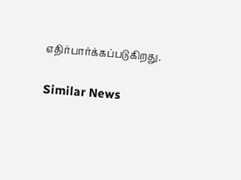எதிர்பார்க்கப்படுகிறது.

Similar News